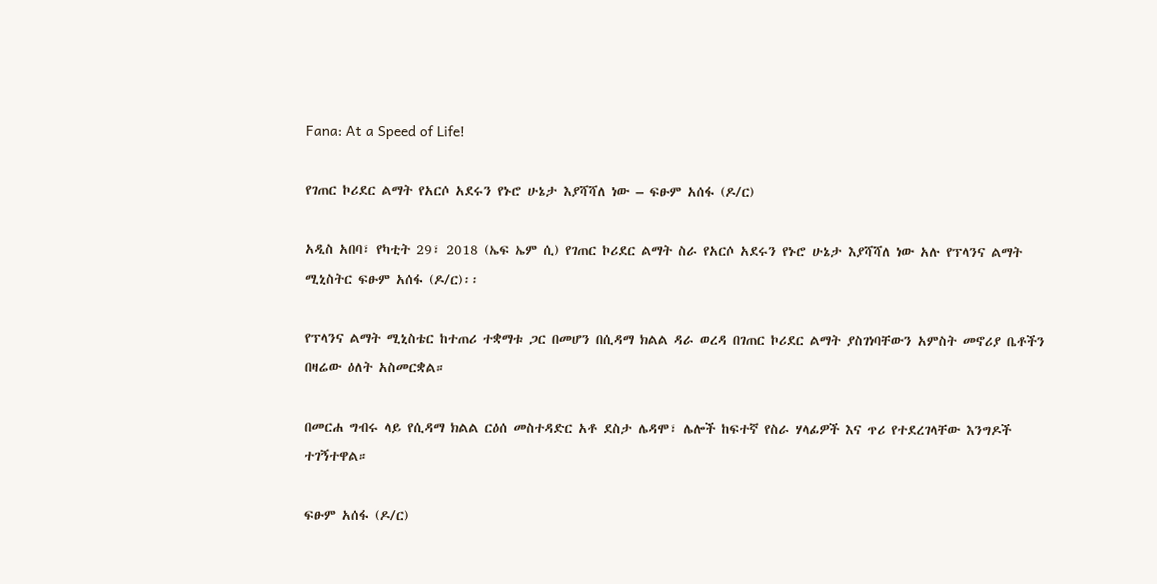Fana: At a Speed of Life!

የገጠር ኮሪደር ልማት የአርሶ አደሩን የኑሮ ሁኔታ እያሻሻለ ነው – ፍፁም አሰፋ (ዶ/ር)

አዲስ አበባ፣ የካቲት 29፣ 2018 (ኤፍ ኤም ሲ) የገጠር ኮሪደር ልማት ስራ የአርሶ አደሩን የኑሮ ሁኔታ እያሻሻለ ነው አሉ የፕላንና ልማት ሚኒስትር ፍፁም አሰፋ (ዶ/ር)፡፡

የፕላንና ልማት ሚኒስቴር ከተጠሪ ተቋማቱ ጋር በመሆን በሲዳማ ክልል ዳራ ወረዳ በገጠር ኮሪደር ልማት ያስገነባቸውን አምስት መኖሪያ ቤቶችን በዛሬው ዕለት አስመርቋል።

በመርሐ ግብሩ ላይ የሲዳማ ክልል ርዕሰ መስተዳድር አቶ ደስታ ሌዳሞ፣ ሌሎች ከፍተኛ የስራ ሃላፊዎች እና ጥሪ የተደረገላቸው እንግዶች ተገኝተዋል።

ፍፁም አሰፋ (ዶ/ር)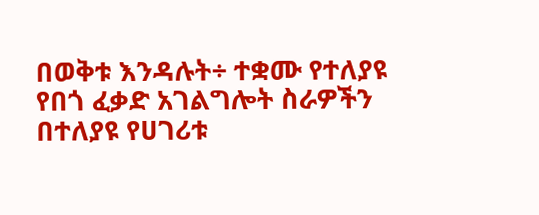በወቅቱ እንዳሉት÷ ተቋሙ የተለያዩ የበጎ ፈቃድ አገልግሎት ስራዎችን በተለያዩ የሀገሪቱ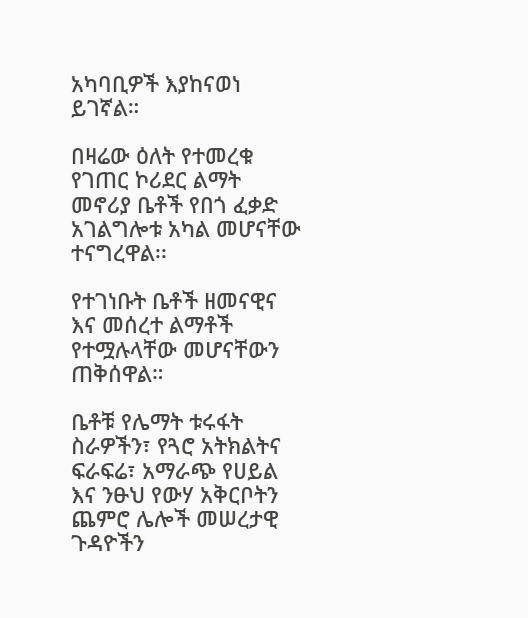አካባቢዎች እያከናወነ ይገኛል።

በዛሬው ዕለት የተመረቁ የገጠር ኮሪደር ልማት መኖሪያ ቤቶች የበጎ ፈቃድ አገልግሎቱ አካል መሆናቸው ተናግረዋል፡፡

የተገነቡት ቤቶች ዘመናዊና እና መሰረተ ልማቶች የተሟሉላቸው መሆናቸውን ጠቅሰዋል።

ቤቶቹ የሌማት ቱሩፋት ስራዎችን፣ የጓሮ አትክልትና ፍራፍሬ፣ አማራጭ የሀይል እና ንፁህ የውሃ አቅርቦትን ጨምሮ ሌሎች መሠረታዊ ጉዳዮችን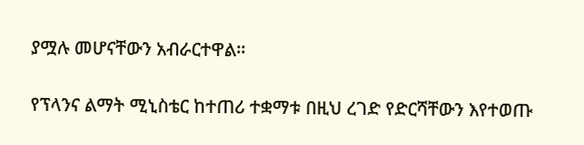ያሟሉ መሆናቸውን አብራርተዋል።

የፕላንና ልማት ሚኒስቴር ከተጠሪ ተቋማቱ በዚህ ረገድ የድርሻቸውን እየተወጡ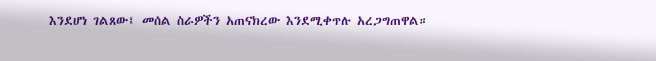እንደሆነ ገልጸው፤ መሰል ስራዎችን አጠናክረው እንደሚቀጥሉ አረጋግጠዋል።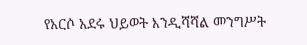የአርሶ አደሩ ህይወት እንዲሻሻል መንግሥት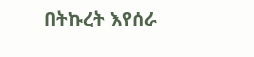በትኩረት እየሰራ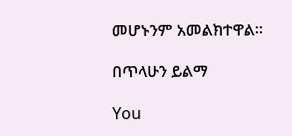መሆኑንም አመልክተዋል።

በጥላሁን ይልማ

You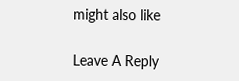might also like

Leave A Reply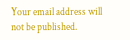Your email address will not be published.